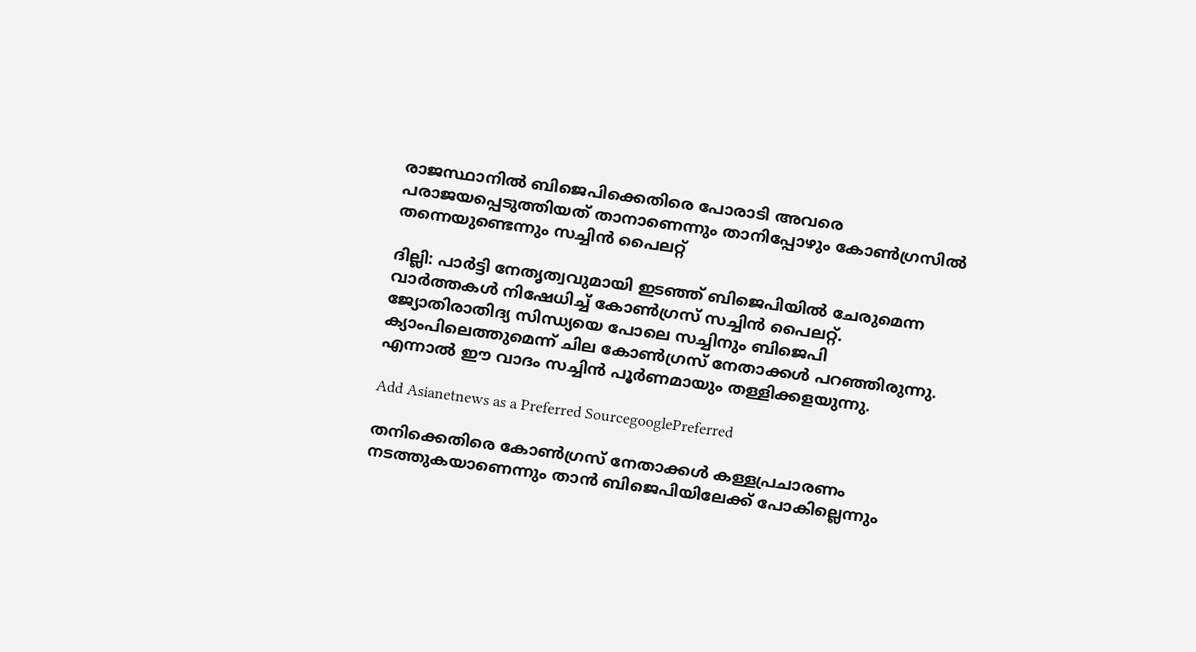രാജസ്ഥാനിൽ ബിജെപിക്കെതിരെ പോരാടി അവരെ പരാജയപ്പെടുത്തിയത് താനാണെന്നും താനിപ്പോഴും കോൺഗ്രസിൽ തന്നെയുണ്ടെന്നും സച്ചിൻ പൈലറ്റ്

ദില്ലി: പാർട്ടി നേതൃത്വവുമായി ഇടഞ്ഞ് ബിജെപിയിൽ ചേരുമെന്ന വാർത്തകൾ നിഷേധിച്ച് കോൺഗ്രസ് സച്ചിൻ പൈലറ്റ്. ജ്യോതിരാതിദ്യ സിന്ധ്യയെ പോലെ സച്ചിനും ബിജെപി ക്യാംപിലെത്തുമെന്ന് ചില കോൺഗ്രസ് നേതാക്കൾ പറഞ്ഞിരുന്നു. എന്നാൽ ഈ വാദം സച്ചിൻ പൂ‍ർണമായും തള്ളിക്കളയുന്നു.

Add Asianetnews as a Preferred SourcegooglePreferred

തനിക്കെതിരെ കോൺഗ്രസ് നേതാക്കൾ കള്ളപ്രചാരണം നടത്തുകയാണെന്നും താൻ ബിജെപിയിലേക്ക് പോകില്ലെന്നും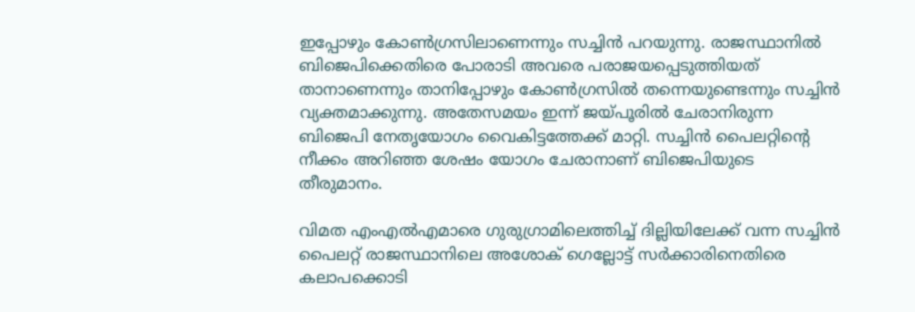ഇപ്പോഴും കോൺഗ്രസിലാണെന്നും സച്ചിൻ പറയുന്നു. രാജസ്ഥാനിൽ ബിജെപിക്കെതിരെ പോരാടി അവരെ പരാജയപ്പെടുത്തിയത് താനാണെന്നും താനിപ്പോഴും കോൺഗ്രസിൽ തന്നെയുണ്ടെന്നും സച്ചിൻ വ്യക്തമാക്കുന്നു. അതേസമയം ഇന്ന് ജയ്പൂരിൽ ചേരാനിരുന്ന ബിജെപി നേതൃയോഗം വൈകിട്ടത്തേക്ക് മാറ്റി. സച്ചിൻ പൈലറ്റിൻ്റെ നീക്കം അറിഞ്ഞ ശേഷം യോഗം ചേരാനാണ് ബിജെപിയുടെ തീരുമാനം.

വിമത എംഎൽഎമാരെ ഗുരുഗ്രാമിലെത്തിച്ച് ദില്ലിയിലേക്ക് വന്ന സച്ചിൻ പൈലറ്റ് രാജസ്ഥാനിലെ അശോക് ഗെല്ലോട്ട് സർക്കാരിനെതിരെ കലാപക്കൊടി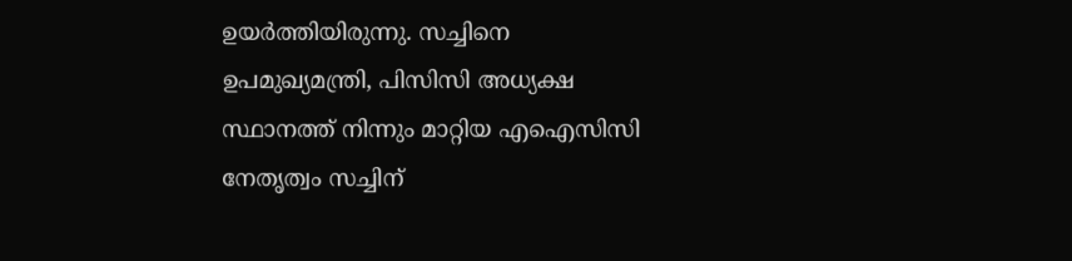ഉയർത്തിയിരുന്നു. സച്ചിനെ ഉപമുഖ്യമന്ത്രി, പിസിസി അധ്യക്ഷ സ്ഥാനത്ത് നിന്നും മാറ്റിയ എഐസിസി നേതൃത്വം സച്ചിന്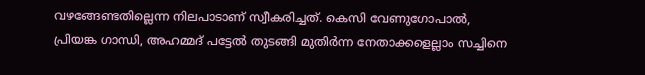വഴങ്ങേണ്ടതില്ലെന്ന നിലപാടാണ് സ്വീകരിച്ചത്. കെസി വേണുഗോപാൽ, പ്രിയങ്ക ഗാന്ധി, അഹമ്മദ് പട്ടേൽ തുടങ്ങി മുതിർന്ന നേതാക്കളെല്ലാം സച്ചിനെ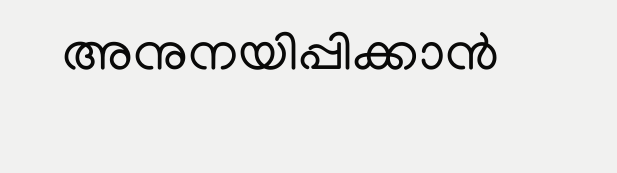അനുനയിപ്പിക്കാൻ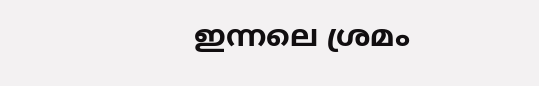ഇന്നലെ ശ്രമം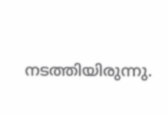നടത്തിയിരുന്നു.